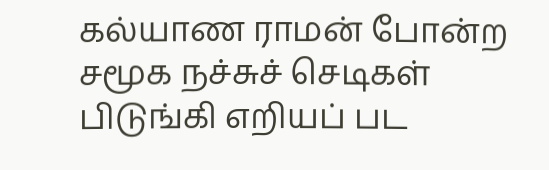கல்யாண ராமன் போன்ற சமூக நச்சுச் செடிகள் பிடுங்கி எறியப் பட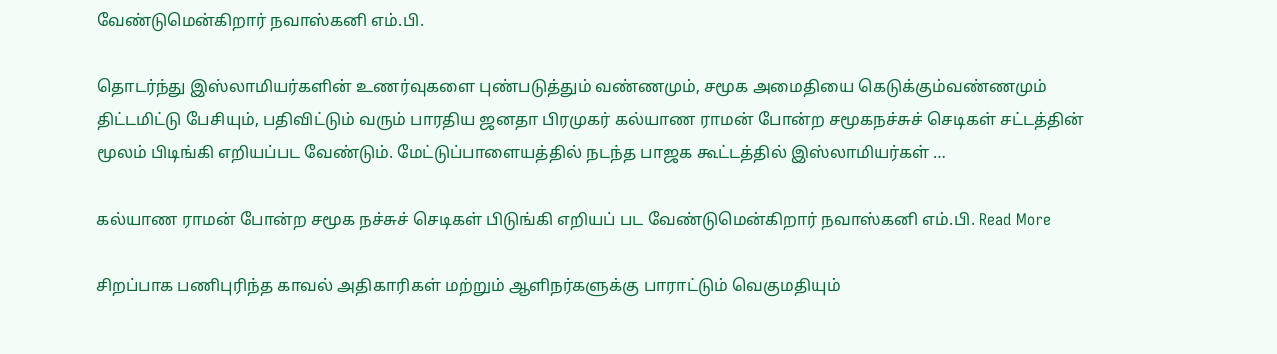வேண்டுமென்கிறார் நவாஸ்கனி எம்.பி.

தொடர்ந்து இஸ்லாமியர்களின் உணர்வுகளை புண்படுத்தும் வண்ணமும், சமூக அமைதியை கெடுக்கும்வண்ணமும் திட்டமிட்டு பேசியும், பதிவிட்டும் வரும் பாரதிய ஜனதா பிரமுகர் கல்யாண ராமன் போன்ற சமூகநச்சுச் செடிகள் சட்டத்தின் மூலம் பிடிங்கி எறியப்பட வேண்டும். மேட்டுப்பாளையத்தில் நடந்த பாஜக கூட்டத்தில் இஸ்லாமியர்கள் …

கல்யாண ராமன் போன்ற சமூக நச்சுச் செடிகள் பிடுங்கி எறியப் பட வேண்டுமென்கிறார் நவாஸ்கனி எம்.பி. Read More

சிறப்பாக பணிபுரிந்த காவல் அதிகாரிகள் மற்றும் ஆளிநர்களுக்கு பாராட்டும் வெகுமதியும்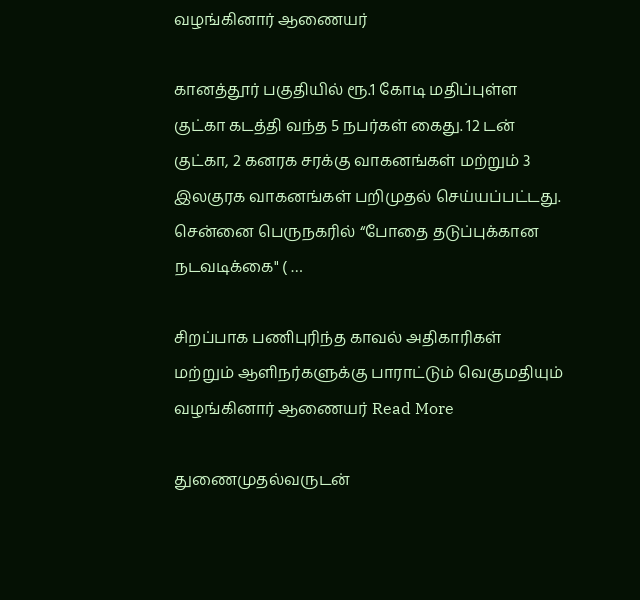வழங்கினார் ஆணையர்

கானத்தூர் பகுதியில் ரூ.1 கோடி மதிப்புள்ள குட்கா கடத்தி வந்த 5 நபர்கள் கைது. 12 டன் குட்கா, 2 கனரக சரக்கு வாகனங்கள் மற்றும் 3 இலகுரக வாகனங்கள் பறிமுதல் செய்யப்பட்டது. சென்னை பெருநகரில் “போதை தடுப்புக்கான நடவடிக்கை" ( …

சிறப்பாக பணிபுரிந்த காவல் அதிகாரிகள் மற்றும் ஆளிநர்களுக்கு பாராட்டும் வெகுமதியும் வழங்கினார் ஆணையர் Read More

துணைமுதல்வருடன்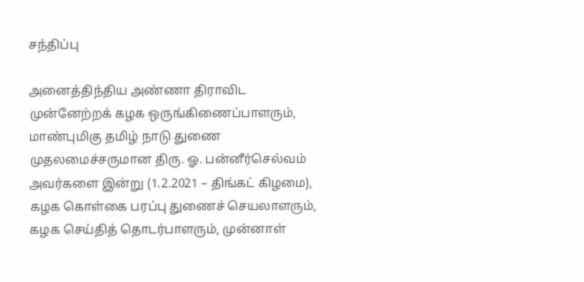சந்திப்பு

அனைத்திந்திய அண்ணா திராவிட முன்னேற்றக் கழக ஒருங்கிணைப்பாளரும், மாண்புமிகு தமிழ் நாடு துணை முதலமைச்சருமான திரு. ஓ. பன்னீர்செல்வம் அவர்களை இன்று (1.2.2021 – திங்கட் கிழமை), கழக கொள்கை பரப்பு துணைச் செயலாளரும், கழக செய்தித் தொடர்பாளரும், முன்னாள்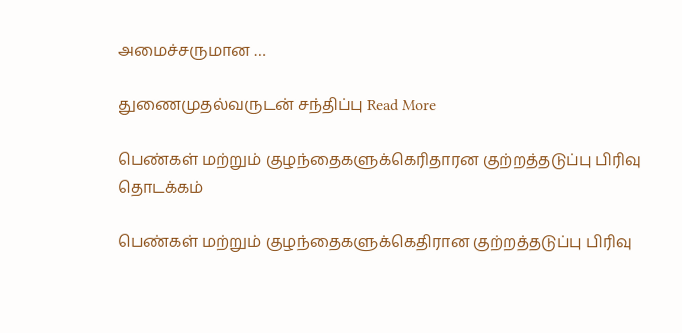அமைச்சருமான …

துணைமுதல்வருடன் சந்திப்பு Read More

பெண்கள் மற்றும் குழந்தைகளுக்கெரிதாரன குற்றத்தடுப்பு பிரிவு தொடக்கம்

பெண்கள் மற்றும் குழந்தைகளுக்கெதிரான குற்றத்தடுப்பு பிரிவு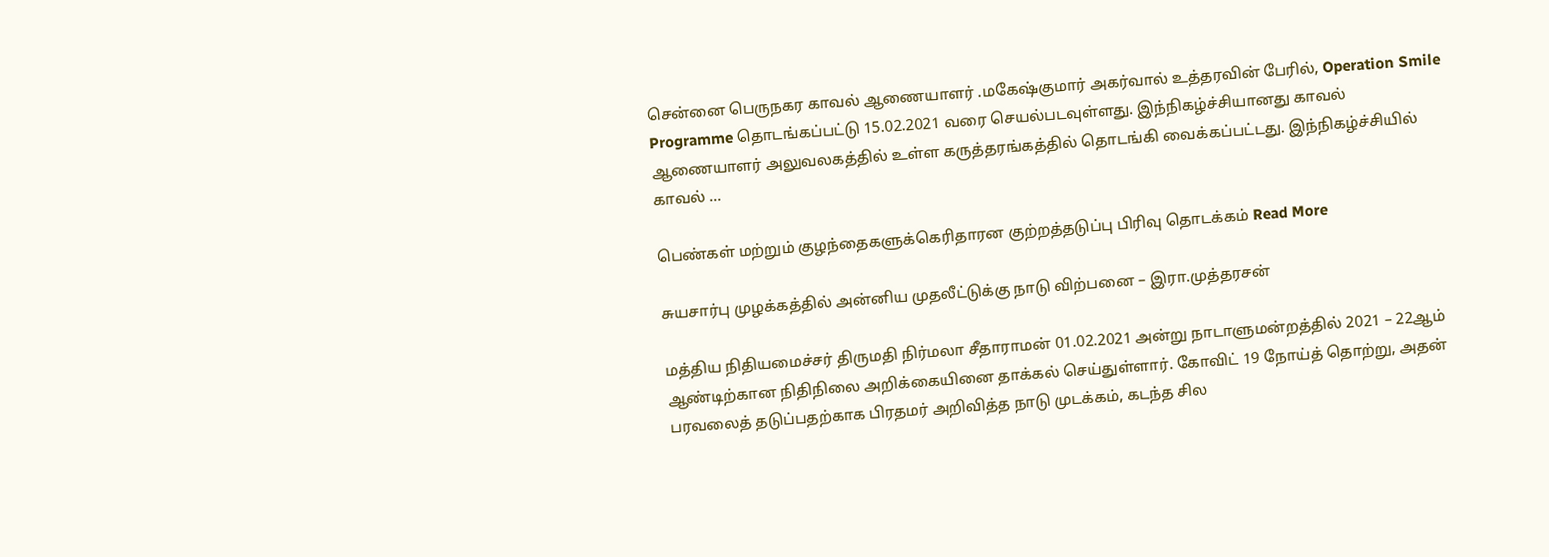சென்னை பெருநகர காவல் ஆணையாளர் .மகேஷ்குமார் அகர்வால் உத்தரவின் பேரில், Operation Smile Programme தொடங்கப்பட்டு 15.02.2021 வரை செயல்படவுள்ளது. இந்நிகழ்ச்சியானது காவல் ஆணையாளர் அலுவலகத்தில் உள்ள கருத்தரங்கத்தில் தொடங்கி வைக்கப்பட்டது. இந்நிகழ்ச்சியில் காவல் …

பெண்கள் மற்றும் குழந்தைகளுக்கெரிதாரன குற்றத்தடுப்பு பிரிவு தொடக்கம் Read More

சுயசார்பு முழக்கத்தில் அன்னிய முதலீட்டுக்கு நாடு விற்பனை – இரா.முத்தரசன்

மத்திய நிதியமைச்சர் திருமதி நிர்மலா சீதாராமன் 01.02.2021 அன்று நாடாளுமன்றத்தில் 2021 – 22ஆம் ஆண்டிற்கான நிதிநிலை அறிக்கையினை தாக்கல் செய்துள்ளார். கோவிட் 19 நோய்த் தொற்று, அதன் பரவலைத் தடுப்பதற்காக பிரதமர் அறிவித்த நாடு முடக்கம், கடந்த சில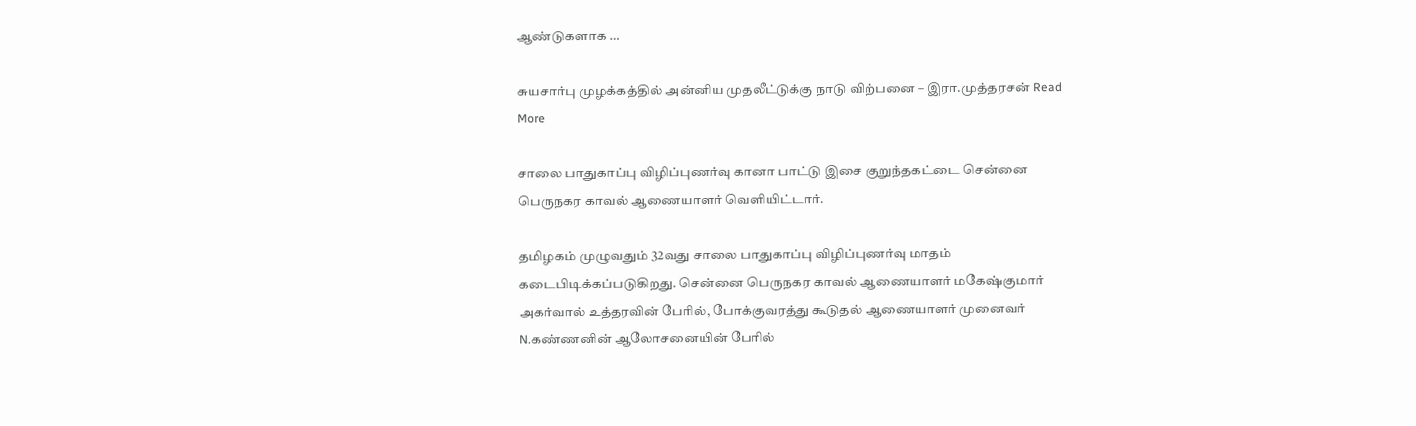ஆண்டுகளாக …

சுயசார்பு முழக்கத்தில் அன்னிய முதலீட்டுக்கு நாடு விற்பனை – இரா.முத்தரசன் Read More

சாலை பாதுகாப்பு விழிப்புணர்வு கானா பாட்டு இசை குறுந்தகட்டை சென்னை பெருநகர காவல் ஆணையாளர் வெளியிட்டார்.

தமிழகம் முழுவதும் 32வது சாலை பாதுகாப்பு விழிப்புணர்வு மாதம் கடைபிடிக்கப்படுகிறது. சென்னை பெருநகர காவல் ஆணையாளர் மகேஷ்குமார் அகர்வால் உத்தரவின் பேரில், போக்குவரத்து கூடுதல் ஆணையாளர் முனைவர் N.கண்ணனின் ஆலோசனையின் பேரில்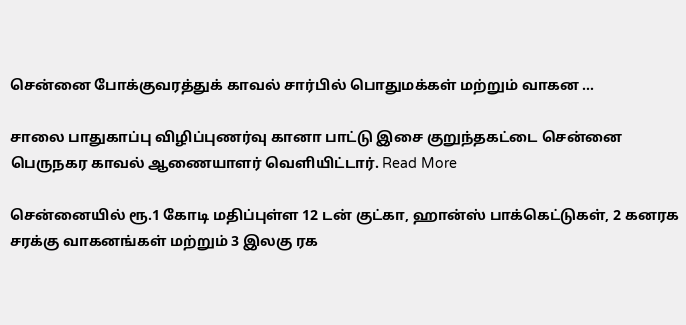சென்னை போக்குவரத்துக் காவல் சார்பில் பொதுமக்கள் மற்றும் வாகன …

சாலை பாதுகாப்பு விழிப்புணர்வு கானா பாட்டு இசை குறுந்தகட்டை சென்னை பெருநகர காவல் ஆணையாளர் வெளியிட்டார். Read More

சென்னையில் ரூ.1 கோடி மதிப்புள்ள 12 டன் குட்கா, ஹான்ஸ் பாக்கெட்டுகள், 2 கனரக சரக்கு வாகனங்கள் மற்றும் 3 இலகு ரக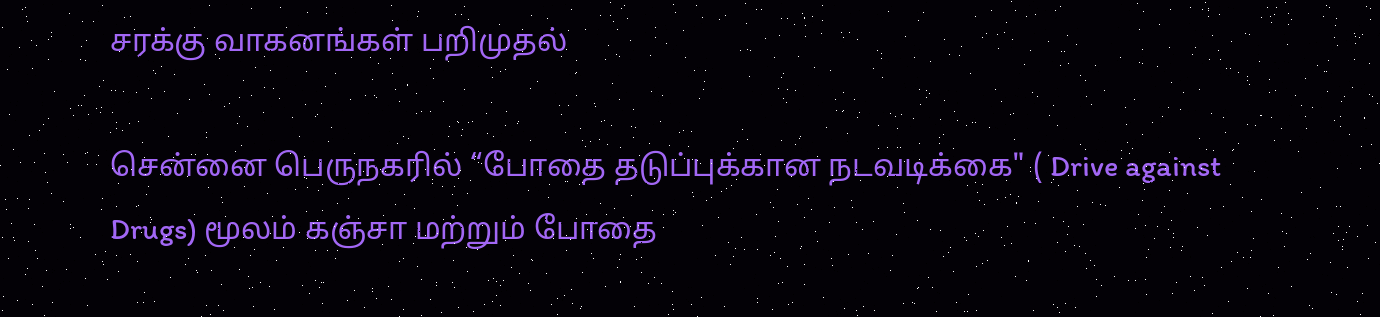சரக்கு வாகனங்கள் பறிமுதல்

சென்னை பெருநகரில் “போதை தடுப்புக்கான நடவடிக்கை" ( Drive against Drugs) மூலம் கஞ்சா மற்றும் போதை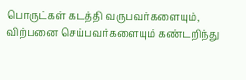பொருட்கள் கடத்தி வருபவர்களையும், விற்பனை செய்பவர்களையும் கண்டறிந்து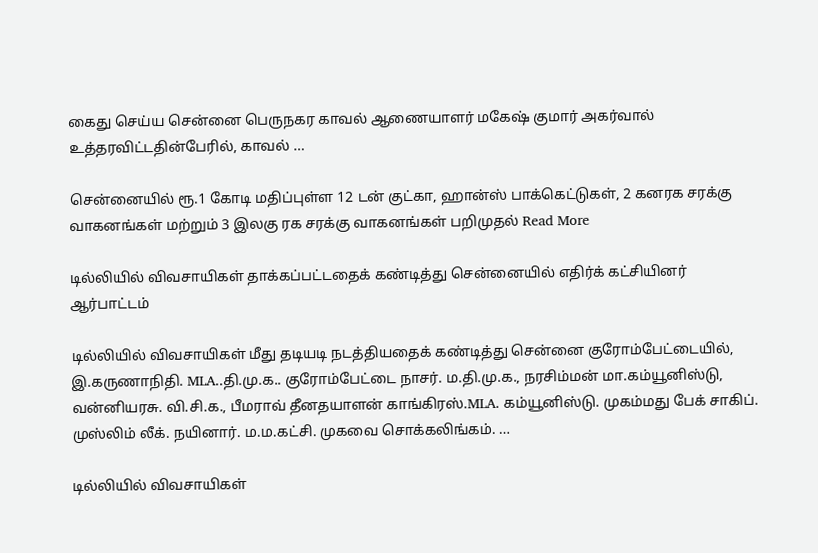கைது செய்ய சென்னை பெருநகர காவல் ஆணையாளர் மகேஷ் குமார் அகர்வால் உத்தரவிட்டதின்பேரில், காவல் …

சென்னையில் ரூ.1 கோடி மதிப்புள்ள 12 டன் குட்கா, ஹான்ஸ் பாக்கெட்டுகள், 2 கனரக சரக்கு வாகனங்கள் மற்றும் 3 இலகு ரக சரக்கு வாகனங்கள் பறிமுதல் Read More

டில்லியில் விவசாயிகள் தாக்கப்பட்டதைக் கண்டித்து சென்னையில் எதிர்க் கட்சியினர் ஆர்பாட்டம்

டில்லியில் விவசாயிகள் மீது தடியடி நடத்தியதைக் கண்டித்து சென்னை குரோம்பேட்டையில், இ.கருணாநிதி. MLA..தி.மு.க.. குரோம்பேட்டை நாசர். ம.தி.மு.க., நரசிம்மன் மா.கம்யூனிஸ்டு, வன்னியரசு. வி.சி.க., பீமராவ் தீனதயாளன் காங்கிரஸ்.MLA. கம்யூனிஸ்டு. முகம்மது பேக் சாகிப். முஸ்லிம் லீக். நயினார். ம.ம.கட்சி. முகவை சொக்கலிங்கம். …

டில்லியில் விவசாயிகள்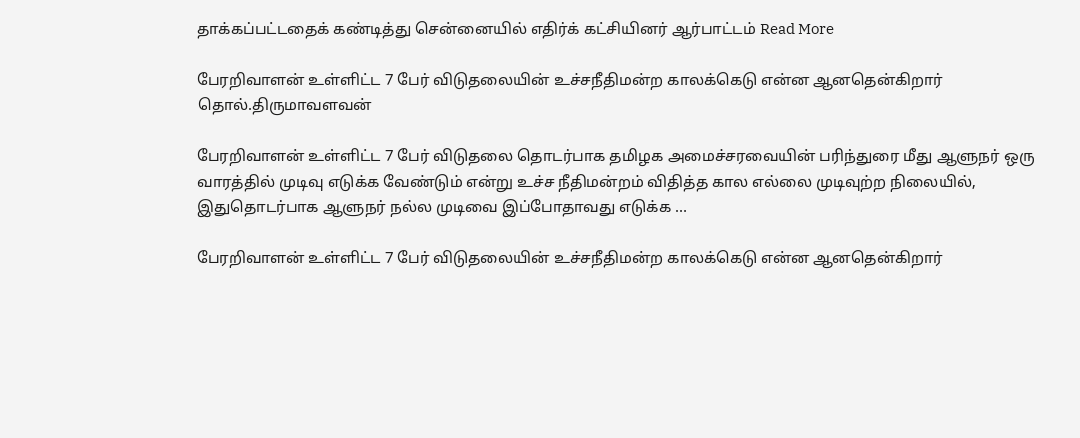தாக்கப்பட்டதைக் கண்டித்து சென்னையில் எதிர்க் கட்சியினர் ஆர்பாட்டம் Read More

பேரறிவாளன் உள்ளிட்ட 7 பேர் விடுதலையின் உச்சநீதிமன்ற காலக்கெடு என்ன ஆனதென்கிறார் தொல்.திருமாவளவன்

பேரறிவாளன் உள்ளிட்ட 7 பேர் விடுதலை தொடர்பாக தமிழக அமைச்சரவையின் பரிந்துரை மீது ஆளுநர் ஒரு வாரத்தில் முடிவு எடுக்க வேண்டும் என்று உச்ச நீதிமன்றம் விதித்த கால எல்லை முடிவுற்ற நிலையில், இதுதொடர்பாக ஆளுநர் நல்ல முடிவை இப்போதாவது எடுக்க …

பேரறிவாளன் உள்ளிட்ட 7 பேர் விடுதலையின் உச்சநீதிமன்ற காலக்கெடு என்ன ஆனதென்கிறார்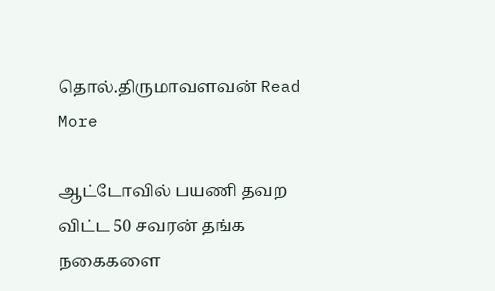தொல்.திருமாவளவன் Read More

ஆட்டோவில் பயணி தவற விட்ட 50 சவரன் தங்க நகைகளை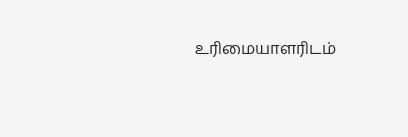உரிமையாளரிடம்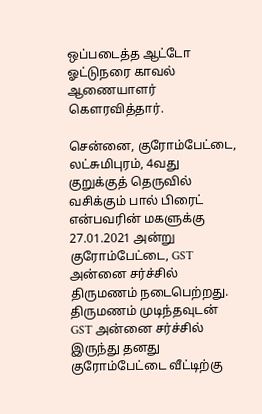ஒப்படைத்த ஆட்டோ ஓட்டுநரை காவல் ஆணையாளர் கௌரவித்தார்.

சென்னை, குரோம்பேட்டை, லட்சுமிபுரம், 4வது குறுக்குத் தெருவில் வசிக்கும் பால் பிரைட் என்பவரின் மகளுக்கு 27.01.2021 அன்று குரோம்பேட்டை, GST அன்னை சர்ச்சில் திருமணம் நடைபெற்றது. திருமணம் முடிந்தவுடன் GST அன்னை சர்ச்சில் இருந்து தனது குரோம்பேட்டை வீட்டிற்கு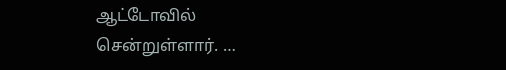ஆட்டோவில் சென்றுள்ளார். …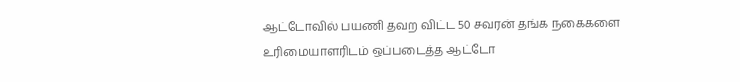ஆட்டோவில் பயணி தவற விட்ட 50 சவரன் தங்க நகைகளை உரிமையாளரிடம் ஒப்படைத்த ஆட்டோ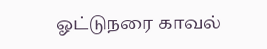ஓட்டுநரை காவல்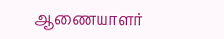ஆணையாளர்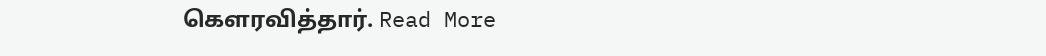கௌரவித்தார். Read More